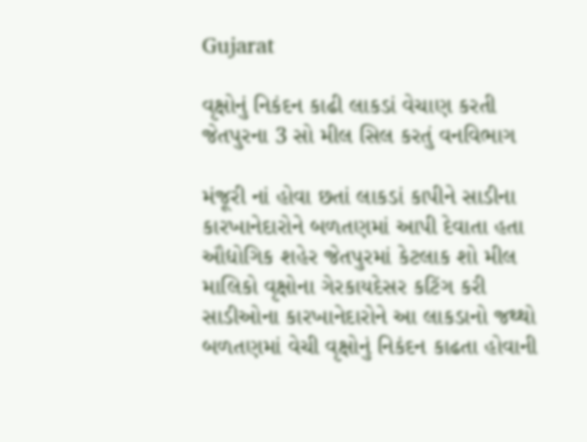Gujarat

વૃક્ષોનું નિકંદન કાઢી લાકડાં વેચાણ કરતી જેતપુરના 3 સો મીલ સિલ કરતું વનવિભાગ

મંજૂરી નાં હોવા છતાં લાકડાં કાપીને સાડીના કારખાનેદારોને બળતણમાં આપી દેવાતા હતા
ઔદ્યોગિક શહેર જેતપુરમાં કેટલાક શો મીલ માલિકો વૃક્ષોના ગેરકાયદેસર કટિંગ કરી સાડીઓના કારખાનેદારોને આ લાકડાનો જથ્થો બળતણમાં વેચી વૃક્ષોનું નિકંદન કાઢતા હોવાની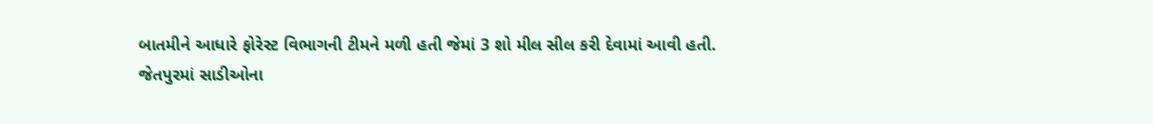બાતમીને આધારે ફોરેસ્ટ વિભાગની ટીમને મળી હતી જેમાં 3 શો મીલ સીલ કરી દેવામાં આવી હતી.
જેતપુરમાં સાડીઓના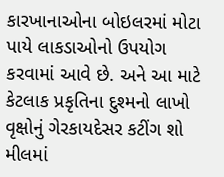કારખાનાઓના બોઇલરમાં મોટા પાયે લાકડાઓનો ઉપયોગ કરવામાં આવે છે. અને આ માટે કેટલાક પ્રકૃતિના દુશ્મનો લાખો વૃક્ષોનું ગેરકાયદેસર કટીંગ શો મીલમાં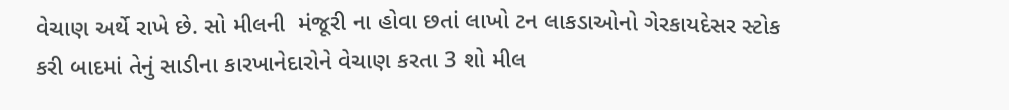વેચાણ અર્થે રાખે છે. સો મીલની  મંજૂરી ના હોવા છતાં લાખો ટન લાકડાઓનો ગેરકાયદેસર સ્ટોક કરી બાદમાં તેનું સાડીના કારખાનેદારોને વેચાણ કરતા 3 શો મીલ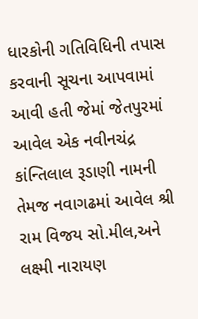ધારકોની ગતિવિધિની તપાસ કરવાની સૂચના આપવામાં આવી હતી જેમાં જેતપુરમાં આવેલ એક નવીનચંદ્ર કાંન્તિલાલ રૂડાણી નામની તેમજ નવાગઢમાં આવેલ શ્રી રામ વિજય સો.મીલ,અને લક્ષ્મી નારાયણ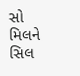સો મિલને સિલ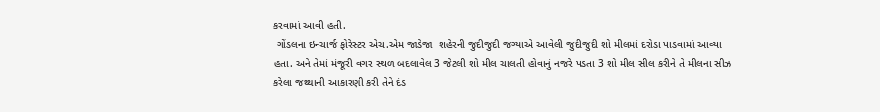કરવામાં આવી હતી.
 ગોંડલના ઇન્ચાર્જ ફોરેસ્ટર એચ.એમ જાડેજા  શહેરની જુદીજુદી જગ્યાએ આવેલી જુદીજુદી શો મીલમાં દરોડા પાડવામાં આવ્યા હતા. અને તેમાં મંજૂરી વગર સ્થળ બદલાવેલ 3 જેટલી શો મીલ ચાલતી હોવાનું નજરે પડતા 3 શો મીલ સીલ કરીને તે મીલના સીઝ કરેલા જથ્થાની આકારણી કરી તેને દંડ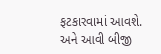ફટકારવામાં આવશે. અને આવી બીજી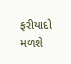ફરીયાદો મળશે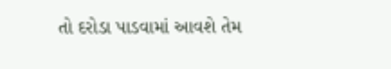તો દરોડા પાડવામાં આવશે તેમ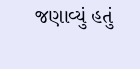જણાવ્યું હતું